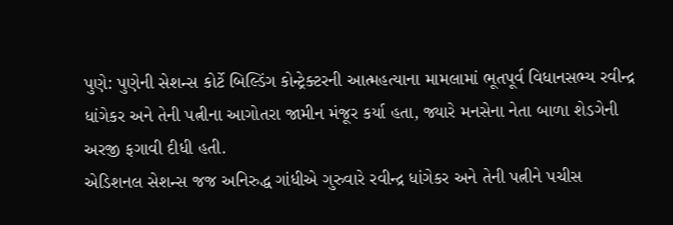પુણે: પુણેની સેશન્સ કોર્ટે બિલ્ડિંગ કોન્ટ્રેક્ટરની આત્મહત્યાના મામલામાં ભૂતપૂર્વ વિધાનસભ્ય રવીન્દ્ર ધાંગેકર અને તેની પત્નીના આગોતરા જામીન મંજૂર કર્યા હતા, જ્યારે મનસેના નેતા બાળા શેડગેની અરજી ફગાવી દીધી હતી.
એડિશનલ સેશન્સ જજ અનિરુદ્ધ ગાંધીએ ગુરુવારે રવીન્દ્ર ધાંગેકર અને તેની પત્નીને પચીસ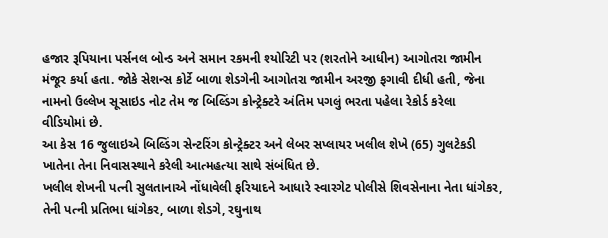હજાર રૂપિયાના પર્સનલ બોન્ડ અને સમાન રકમની શ્યોરિટી પર (શરતોને આધીન) આગોતરા જામીન મંજૂર કર્યા હતા. જોકે સેશન્સ કોર્ટે બાળા શેડગેની આગોતરા જામીન અરજી ફગાવી દીધી હતી, જેના નામનો ઉલ્લેખ સૂસાઇડ નોટ તેમ જ બિલ્ડિંગ કોન્ટ્રેક્ટરે અંતિમ પગલું ભરતા પહેલા રેકોર્ડ કરેલા વીડિયોમાં છે.
આ કેસ 16 જુલાઇએ બિલ્ડિંગ સેન્ટરિંગ કોન્ટ્રેક્ટર અને લેબર સપ્લાયર ખલીલ શેખે (65) ગુલટેકડી ખાતેના તેના નિવાસસ્થાને કરેલી આત્મહત્યા સાથે સંબંધિત છે.
ખલીલ શેખની પત્ની સુલતાનાએ નોંધાવેલી ફરિયાદને આધારે સ્વારગેટ પોલીસે શિવસેનાના નેતા ધાંગેકર, તેની પત્ની પ્રતિભા ધાંગેકર, બાળા શેડગે, રઘુનાથ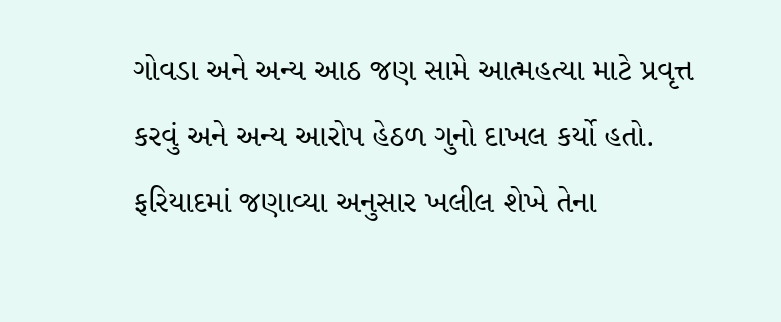ગોવડા અને અન્ય આઠ જણ સામે આત્મહત્યા માટે પ્રવૃત્ત કરવું અને અન્ય આરોપ હેઠળ ગુનો દાખલ કર્યો હતો.
ફરિયાદમાં જણાવ્યા અનુસાર ખલીલ શેખે તેના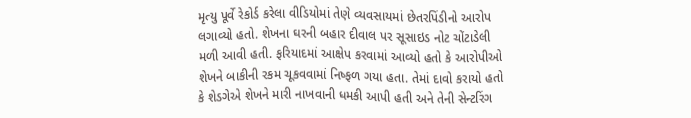મૃત્યુ પૂર્વે રેકોર્ડ કરેલા વીડિયોમાં તેણે વ્યવસાયમાં છેતરપિંડીનો આરોપ લગાવ્યો હતો. શેખના ઘરની બહાર દીવાલ પર સૂસાઇડ નોટ ચોંટાડેલી મળી આવી હતી. ફરિયાદમાં આક્ષેપ કરવામાં આવ્યો હતો કે આરોપીઓ શેખને બાકીની રકમ ચૂકવવામાં નિષ્ફળ ગયા હતા. તેમાં દાવો કરાયો હતો કે શેડગેએ શેખને મારી નાખવાની ધમકી આપી હતી અને તેની સેન્ટરિંગ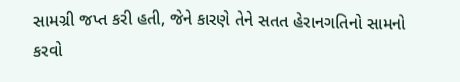સામગ્રી જપ્ત કરી હતી, જેને કારણે તેને સતત હેરાનગતિનો સામનો કરવો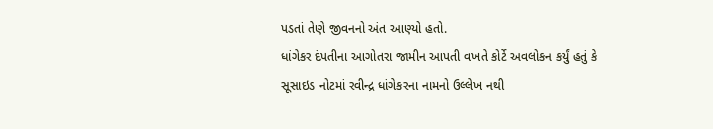પડતાં તેણે જીવનનો અંત આણ્યો હતો.
ધાંગેકર દંપતીના આગોતરા જામીન આપતી વખતે કોર્ટે અવલોકન કર્યું હતું કે સૂસાઇડ નોટમાં રવીન્દ્ર ધાંગેકરના નામનો ઉલ્લેખ નથી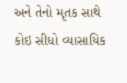અને તેનો મૃતક સાથે કોઇ સીધો વ્યાસાયિક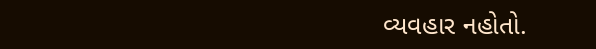વ્યવહાર નહોતો.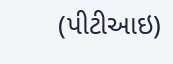(પીટીઆઇ)